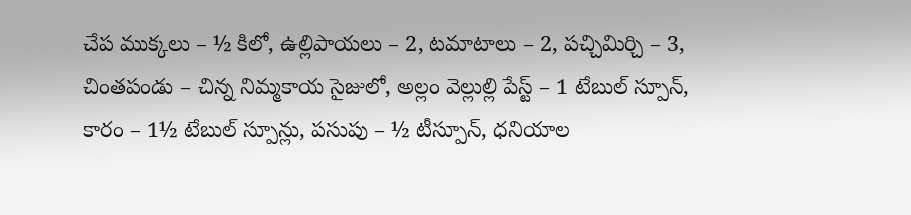చేప ముక్కలు – ½ కిలో, ఉల్లిపాయలు – 2, టమాటాలు – 2, పచ్చిమిర్చి – 3, చింతపండు – చిన్న నిమ్మకాయ సైజులో, అల్లం వెల్లుల్లి పేస్ట్ – 1 టేబుల్ స్పూన్, కారం – 1½ టేబుల్ స్పూన్లు, పసుపు – ½ టీస్పూన్, ధనియాల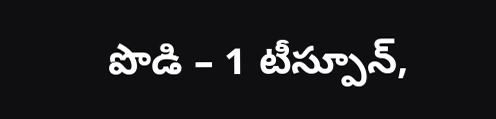పొడి – 1 టీస్పూన్,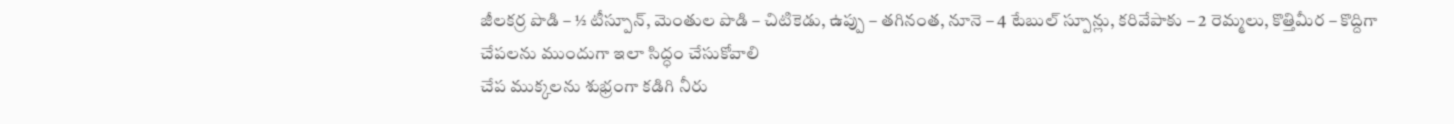జీలకర్ర పొడి – ½ టీస్పూన్, మెంతుల పొడి – చిటికెడు, ఉప్పు – తగినంత, నూనె – 4 టేబుల్ స్పూన్లు, కరివేపాకు – 2 రెమ్మలు, కొత్తిమీర – కొద్దిగా
చేపలను ముందుగా ఇలా సిద్ధం చేసుకోవాలి
చేప ముక్కలను శుభ్రంగా కడిగి నీరు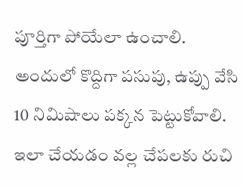పూర్తిగా పోయేలా ఉంచాలి. అందులో కొద్దిగా పసుపు, ఉప్పు వేసి 10 నిమిషాలు పక్కన పెట్టుకోవాలి. ఇలా చేయడం వల్ల చేపలకు రుచి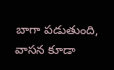బాగా పడుతుంది, వాసన కూడా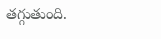తగ్గుతుంది.